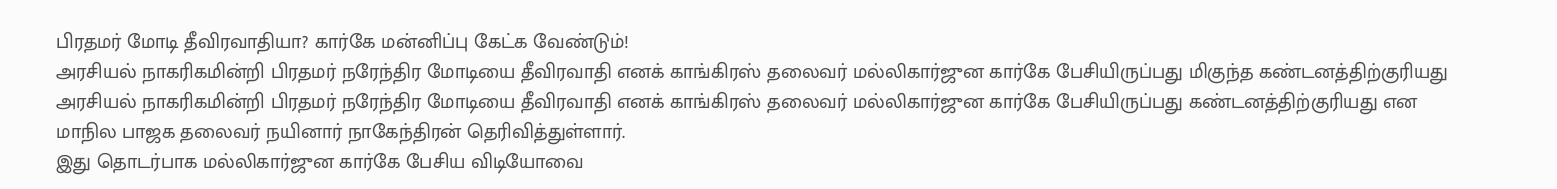பிரதமர் மோடி தீவிரவாதியா? கார்கே மன்னிப்பு கேட்க வேண்டும்!
அரசியல் நாகரிகமின்றி பிரதமர் நரேந்திர மோடியை தீவிரவாதி எனக் காங்கிரஸ் தலைவர் மல்லிகார்ஜுன கார்கே பேசியிருப்பது மிகுந்த கண்டனத்திற்குரியது
அரசியல் நாகரிகமின்றி பிரதமர் நரேந்திர மோடியை தீவிரவாதி எனக் காங்கிரஸ் தலைவர் மல்லிகார்ஜுன கார்கே பேசியிருப்பது கண்டனத்திற்குரியது என மாநில பாஜக தலைவர் நயினார் நாகேந்திரன் தெரிவித்துள்ளார்.
இது தொடர்பாக மல்லிகார்ஜுன கார்கே பேசிய விடியோவை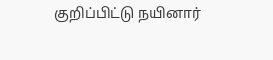குறிப்பிட்டு நயினார்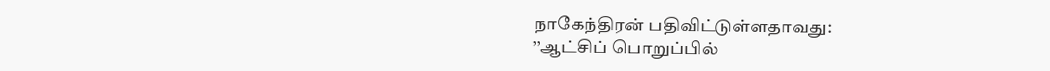நாகேந்திரன் பதிவிட்டுள்ளதாவது:
’’ஆட்சிப் பொறுப்பில்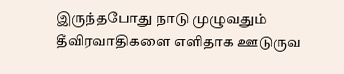இருந்தபோது நாடு முழுவதும் தீவிரவாதிகளை எளிதாக ஊடுருவ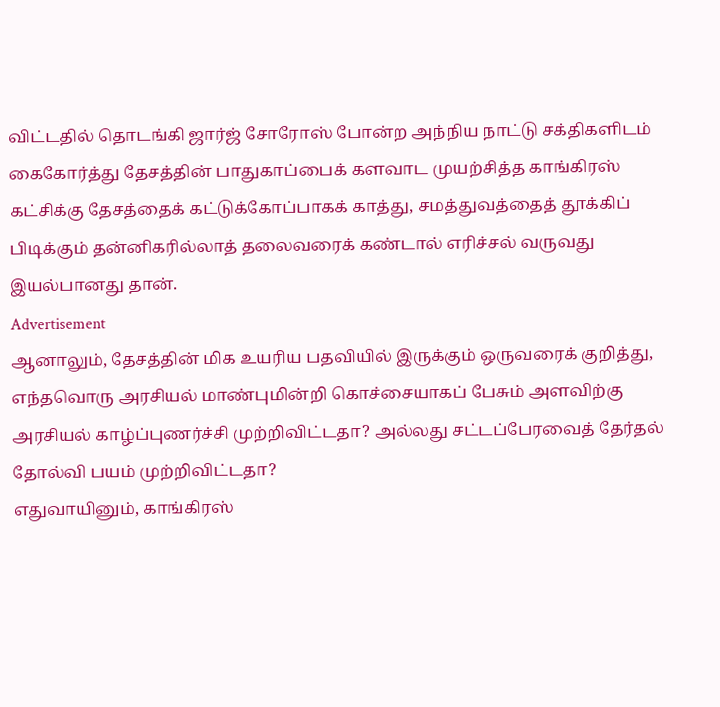விட்டதில் தொடங்கி ஜார்ஜ் சோரோஸ் போன்ற அந்நிய நாட்டு சக்திகளிடம் கைகோர்த்து தேசத்தின் பாதுகாப்பைக் களவாட முயற்சித்த காங்கிரஸ் கட்சிக்கு தேசத்தைக் கட்டுக்கோப்பாகக் காத்து, சமத்துவத்தைத் தூக்கிப் பிடிக்கும் தன்னிகரில்லாத் தலைவரைக் கண்டால் எரிச்சல் வருவது இயல்பானது தான்.
Advertisement
ஆனாலும், தேசத்தின் மிக உயரிய பதவியில் இருக்கும் ஒருவரைக் குறித்து, எந்தவொரு அரசியல் மாண்புமின்றி கொச்சையாகப் பேசும் அளவிற்கு அரசியல் காழ்ப்புணர்ச்சி முற்றிவிட்டதா? அல்லது சட்டப்பேரவைத் தேர்தல் தோல்வி பயம் முற்றிவிட்டதா?
எதுவாயினும், காங்கிரஸ்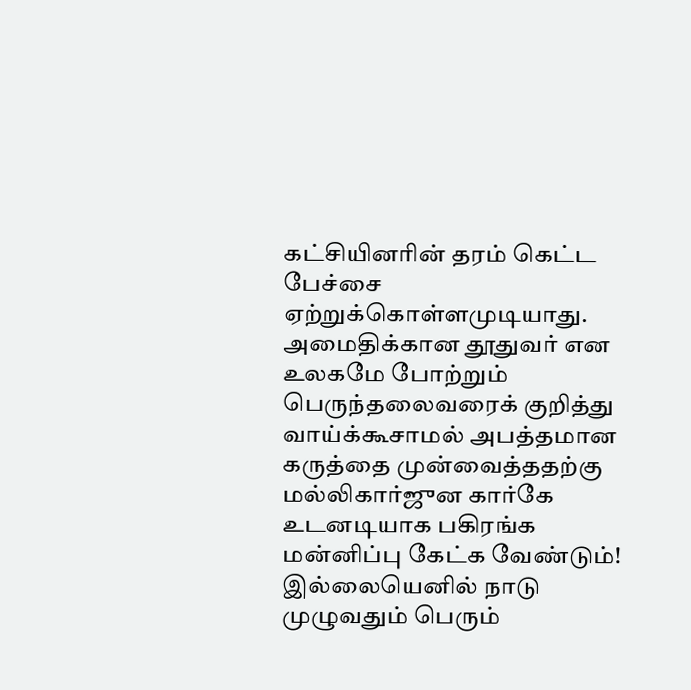கட்சியினரின் தரம் கெட்ட பேச்சை ஏற்றுக்கொள்ளமுடியாது. அமைதிக்கான தூதுவர் என உலகமே போற்றும் பெருந்தலைவரைக் குறித்து வாய்க்கூசாமல் அபத்தமான கருத்தை முன்வைத்ததற்கு மல்லிகார்ஜுன கார்கே உடனடியாக பகிரங்க மன்னிப்பு கேட்க வேண்டும்! இல்லையெனில் நாடு முழுவதும் பெரும்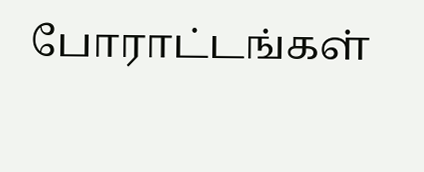போராட்டங்கள்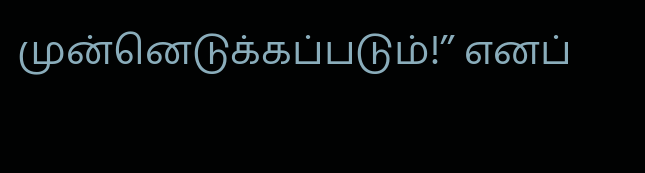முன்னெடுக்கப்படும்!’’ எனப்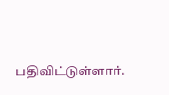பதிவிட்டுள்ளார்.